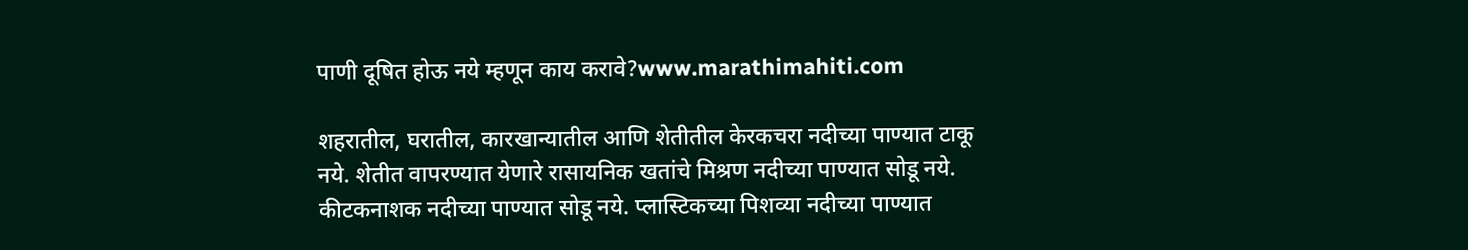पाणी दूषित होऊ नये म्हणून काय करावे?www.marathimahiti.com

शहरातील, घरातील, कारखान्यातील आणि शेतीतील केरकचरा नदीच्या पाण्यात टाकू नये. शेतीत वापरण्यात येणारे रासायनिक खतांचे मिश्रण नदीच्या पाण्यात सोडू नये. कीटकनाशक नदीच्या पाण्यात सोडू नये. प्लास्टिकच्या पिशव्या नदीच्या पाण्यात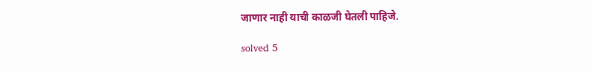जाणार नाही याची काळजी घेतली पाहिजे.

solved 5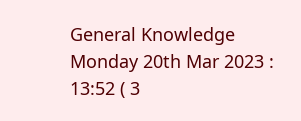General Knowledge Monday 20th Mar 2023 : 13:52 ( 3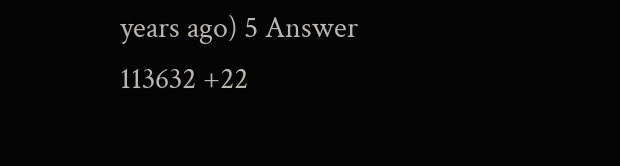years ago) 5 Answer 113632 +22